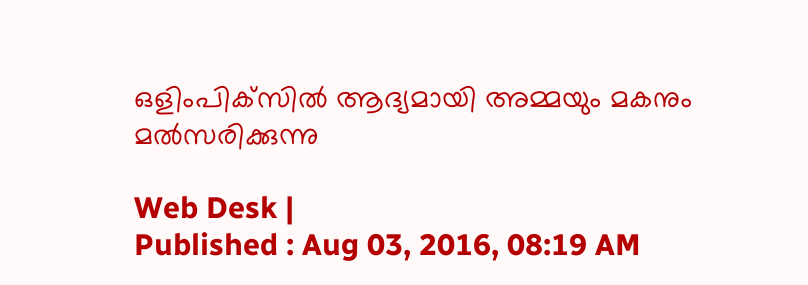ഒളിംപിക്‌സില്‍ ആദ്യമായി അമ്മയും മകനും മല്‍സരിക്കുന്നു

Web Desk |
Published : Aug 03, 2016, 08:19 AM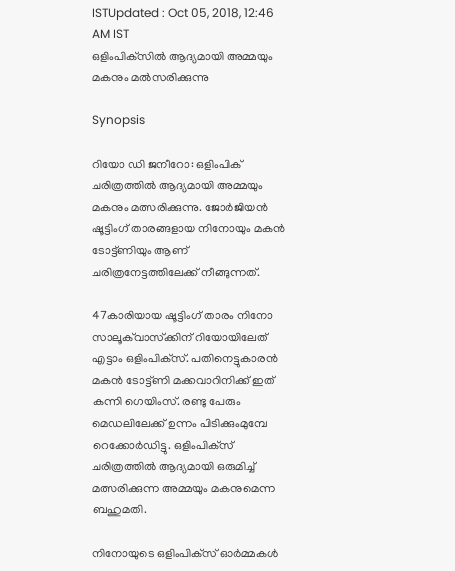ISTUpdated : Oct 05, 2018, 12:46 AM IST
ഒളിംപിക്‌സില്‍ ആദ്യമായി അമ്മയും മകനും മല്‍സരിക്കുന്നു

Synopsis

റിയോ ഡി ജനീറോ: ഒളിംപിക് ചരിത്രത്തില്‍ ആദ്യമായി അമ്മയും മകനും മത്സരിക്കുന്നു. ജോര്‍ജിയന്‍ ഷൂട്ടിംഗ് താരങ്ങളായ നിനോയും മകന്‍ ടോട്ട്ണിയും ആണ് ചരിത്രനേട്ടത്തിലേക്ക് നീങ്ങുന്നത്.

47കാരിയായ ഷൂട്ടിംഗ് താരം നിനോ സാലൂക്‌വാസ്‌ക്കിന് റിയോയിലേത് എട്ടാം ഒളിംപിക്‌സ്. പതിനെട്ടുകാരന്‍ മകന്‍ ടോട്ട്ണി മക്കവാറിനിക്ക് ഇത് കന്നി ഗെയിംസ്. രണ്ടു പേരും മെഡലിലേക്ക് ഉന്നം പിടിക്കുംമുമ്പേ റെക്കോര്‍ഡിട്ടു. ഒളിംപിക്‌സ് ചരിത്രത്തില്‍ ആദ്യമായി ഒരുമിച്ച് മത്സരിക്കുന്ന അമ്മയും മകനുമെന്ന ബഹുമതി.

നിനോയുടെ ഒളിംപിക്‌സ് ഓര്‍മ്മകള്‍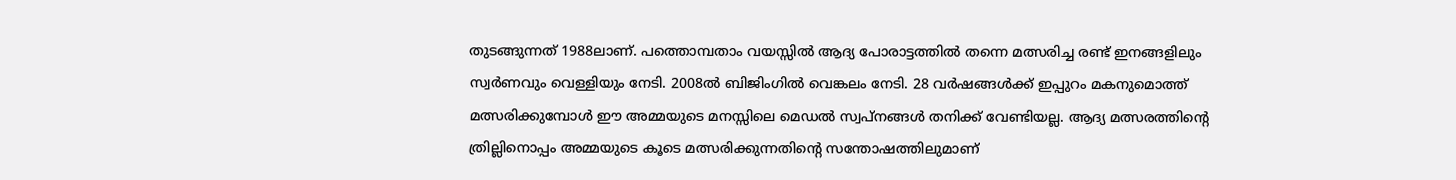തുടങ്ങുന്നത് 1988ലാണ്. പത്തൊമ്പതാം വയസ്സില്‍ ആദ്യ പോരാട്ടത്തില്‍ തന്നെ മത്സരിച്ച രണ്ട് ഇനങ്ങളിലും സ്വര്‍ണവും വെള്ളിയും നേടി. 2008ല്‍ ബിജിംഗില്‍ വെങ്കലം നേടി. 28 വര്‍ഷങ്ങള്‍ക്ക് ഇപ്പുറം മകനുമൊത്ത് മത്സരിക്കുമ്പോള്‍ ഈ അമ്മയുടെ മനസ്സിലെ മെഡല്‍ സ്വപ്നങ്ങള്‍ തനിക്ക് വേണ്ടിയല്ല. ആദ്യ മത്സരത്തിന്റെ ത്രില്ലിനൊപ്പം അമ്മയുടെ കൂടെ മത്സരിക്കുന്നതിന്റെ സന്തോഷത്തിലുമാണ്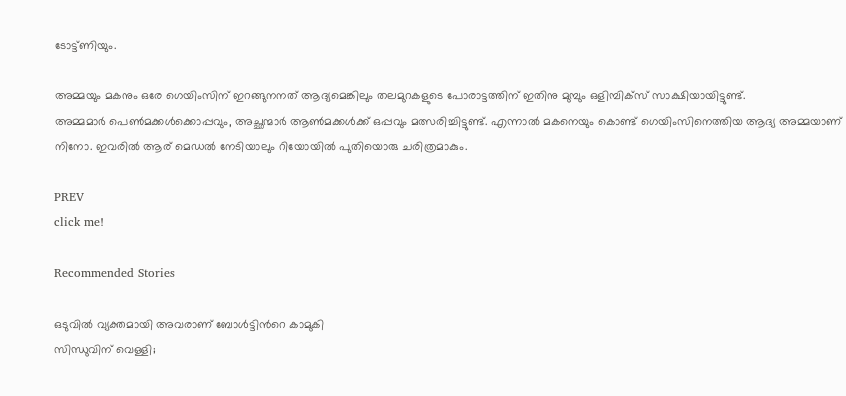ടോട്ട്ണിയും.

അമ്മയും മകനും ഒരേ ഗെയിംസിന് ഇറങ്ങുനനത് ആദ്യമെങ്കിലും തലമുറകളുടെ പോരാട്ടത്തിന് ഇതിനു മുമ്പും ഒളിമ്പിക്‌സ് സാക്ഷിയായിട്ടുണ്ട്.
അമ്മമാര്‍ പെണ്‍മക്കള്‍ക്കൊപ്പവും, അച്ഛന്മാര്‍ ആണ്‍മക്കള്‍ക്ക് ഒപ്പവും മത്സരിച്ചിട്ടുണ്ട്. എന്നാല്‍ മകനെയും കൊണ്ട് ഗെയിംസിനെത്തിയ ആദ്യ അമ്മയാണ് നിനോ. ഇവരില്‍ ആര് മെഡല്‍ നേടിയാലും റിയോയില്‍ പുതിയൊരു ചരിത്രമാകും.

PREV
click me!

Recommended Stories

ഒടുവില്‍ വ്യക്തമായി അവരാണ് ബോള്‍ട്ടിന്‍റെ കാമുകി
സിന്ധുവിന് വെള്ളി;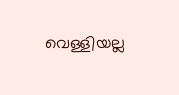വെള്ളിയല്ല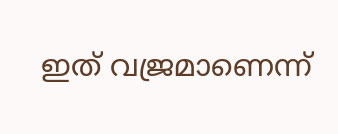ഇത് വജ്രമാണെന്ന്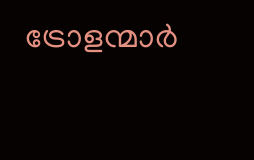ട്രോളന്മാര്‍